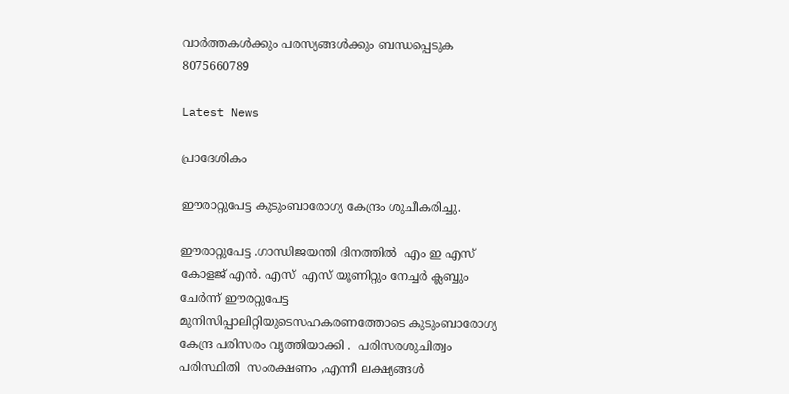വാർത്തകൾക്കും പരസ്യങ്ങൾക്കും ബന്ധപ്പെടുക 8075660789

Latest News

പ്രാദേശികം

ഈരാറ്റുപേട്ട കുടുംബാരോഗ്യ കേന്ദ്രം ശുചീകരിച്ചു.

ഈരാറ്റുപേട്ട .ഗാന്ധിജയന്തി ദിനത്തിൽ  എം ഇ എസ് കോളജ്‌ എൻ. എസ്  എസ് യൂണിറ്റും നേച്ചർ ക്ലബ്ബും ചേർന്ന് ഈരറ്റുപേട്ട മുനിസിപ്പാലിറ്റിയുടെസഹകരണത്തോടെ കുടുംബാരോഗ്യ കേന്ദ്ര പരിസരം വൃത്തിയാക്കി .  പരിസരശുചിത്വം പരിസ്ഥിതി  സംരക്ഷണം ,എന്നീ ലക്ഷ്യങ്ങൾ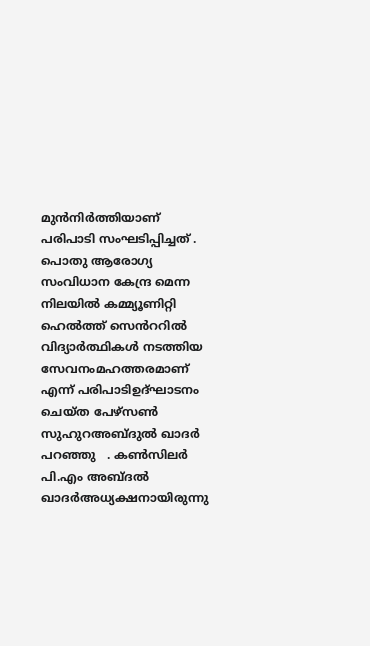മുൻനിർത്തിയാണ് പരിപാടി സംഘടിപ്പിച്ചത് .  പൊതു ആരോഗ്യ സംവിധാന കേന്ദ്ര മെന്ന നിലയിൽ കമ്മ്യൂണിറ്റി ഹെൽത്ത് സെൻററിൽ വിദ്യാർത്ഥികൾ നടത്തിയ  സേവനംമഹത്തരമാണ്  എന്ന് പരിപാടിഉദ്ഘാടനം ചെയ്ത പേഴ്സൺ സുഹുറഅബ്ദുൽ ഖാദർ പറഞ്ഞു   . കൺസിലർ പി.എം അബ്ദൽ ഖാദർഅധ്യക്ഷനായിരുന്നു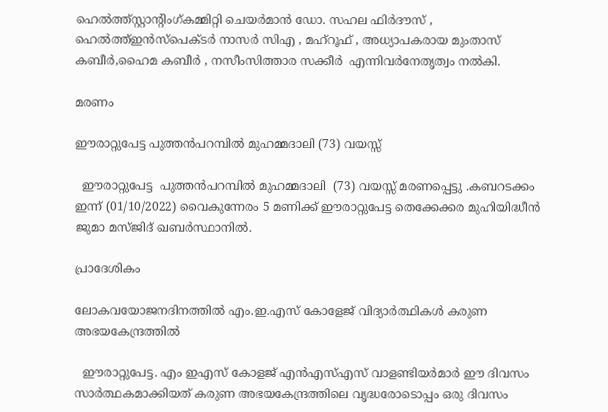ഹെൽത്ത്സ്റ്റാന്റിംഗ്കമ്മിറ്റി ചെയർമാൻ ഡോ. സഹല ഫിർദൗസ് , ഹെൽത്ത്ഇൻസ്പെക്ടർ നാസർ സിഎ , മഹ്റൂഫ് , അധ്യാപകരായ മുംതാസ് കബീർ,ഹൈമ കബീർ , നസീംസിത്താര സക്കീർ  എന്നിവർനേതൃത്വം നൽകി.

മരണം

ഈരാറ്റുപേട്ട പുത്തൻപറമ്പിൽ മുഹമ്മദാലി (73) വയസ്സ്

  ഈരാറ്റുപേട്ട  പുത്തൻപറമ്പിൽ മുഹമ്മദാലി  (73) വയസ്സ് മരണപ്പെട്ടു .കബറടക്കം ഇന്ന് (01/10/2022) വൈകുന്നേരം 5 മണിക്ക് ഈരാറ്റുപേട്ട തെക്കേക്കര മുഹിയിദ്ധീൻ ജുമാ മസ്ജിദ് ഖബർസ്ഥാനിൽ.

പ്രാദേശികം

ലോകവയോജനദിനത്തിൽ എം.ഇ.എസ് കോളേജ് വിദ്യാർത്ഥികൾ കരുണ അഭയകേന്ദ്രത്തിൽ

  ഈരാറ്റുപേട്ട. എം ഇഎസ് കോളജ് എൻഎസ്എസ് വാളണ്ടിയർമാർ ഈ ദിവസം സാർത്ഥകമാക്കിയത് കരുണ അഭയകേന്ദ്രത്തിലെ വൃദ്ധരോടൊപ്പം ഒരു ദിവസം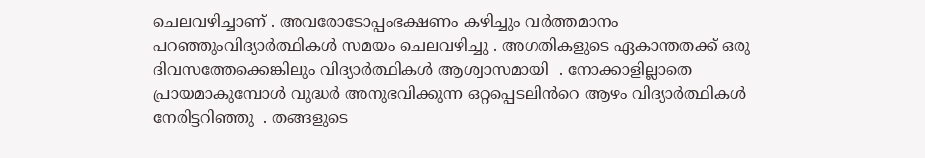ചെലവഴിച്ചാണ് . അവരോടോപ്പംഭക്ഷണം കഴിച്ചും വർത്തമാനം പറഞ്ഞുംവിദ്യാർത്ഥികൾ സമയം ചെലവഴിച്ചു . അഗതികളുടെ ഏകാന്തതക്ക് ഒരു ദിവസത്തേക്കെങ്കിലും വിദ്യാർത്ഥികൾ ആശ്വാസമായി  . നോക്കാളില്ലാതെ  പ്രായമാകുമ്പോൾ വുദ്ധർ അനുഭവിക്കുന്ന ഒറ്റപ്പെടലിൻറെ ആഴം വിദ്യാർത്ഥികൾ നേരിട്ടറിഞ്ഞു  . തങ്ങളുടെ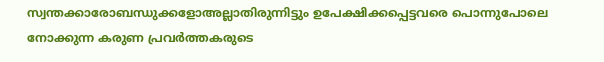സ്വന്തക്കാരോബന്ധുക്കളോഅല്ലാതിരുന്നിട്ടും ഉപേക്ഷിക്കപ്പെട്ടവരെ പൊന്നുപോലെ നോക്കുന്ന കരുണ പ്രവർത്തകരുടെ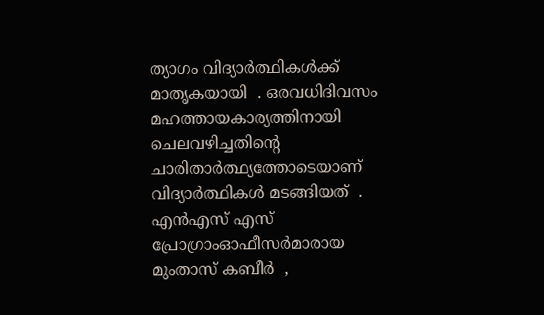ത്യാഗം വിദ്യാർത്ഥികൾക്ക് മാതൃകയായി  . ഒരവധിദിവസം മഹത്തായകാര്യത്തിനായി ചെലവഴിച്ചതിൻ്റെ ചാരിതാർത്ഥ്യത്തോടെയാണ് വിദ്യാർത്ഥികൾ മടങ്ങിയത്  . എൻഎസ് എസ് പ്രോഗ്രാംഓഫീസർമാരായ മുംതാസ് കബീർ  ,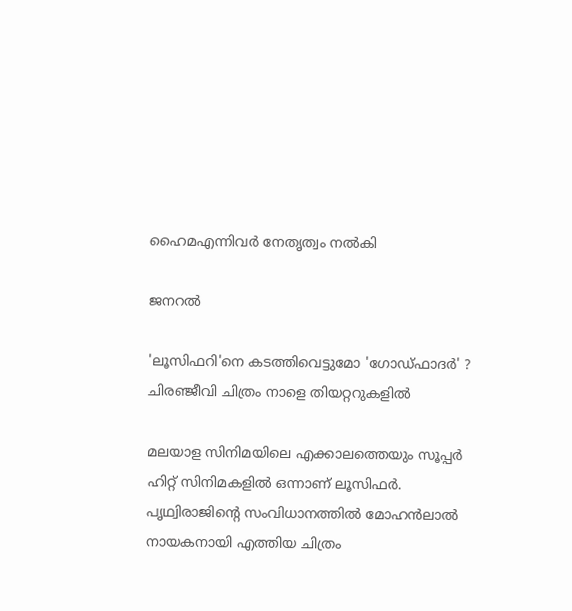ഹൈമഎന്നിവർ നേതൃത്വം നൽകി

ജനറൽ

'ലൂസിഫറി'നെ കടത്തിവെട്ടുമോ 'ഗോഡ്ഫാദർ' ? ചിരഞ്ജീവി ചിത്രം നാളെ തിയറ്ററുകളിൽ

മലയാള സിനിമയിലെ എക്കാലത്തെയും സൂപ്പർ ഹിറ്റ് സിനിമകളിൽ ഒന്നാണ് ലൂസിഫർ. പൃഥ്വിരാജിന്റെ സംവിധാനത്തിൽ മോഹൻലാൽ നായകനായി എത്തിയ ചിത്രം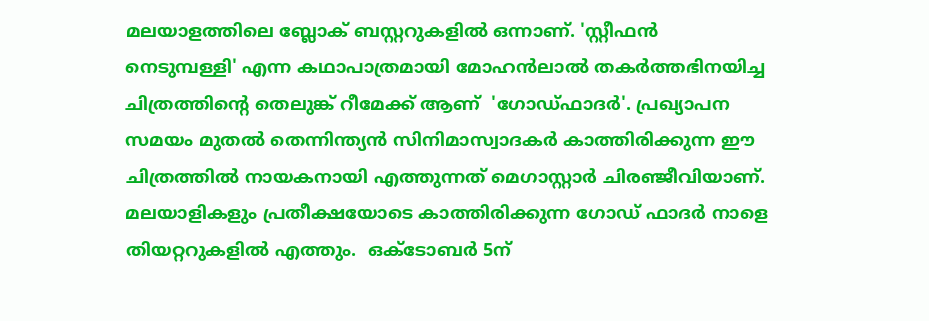മലയാളത്തിലെ ബ്ലോക് ബസ്റ്ററുകളിൽ ഒന്നാണ്. 'സ്റ്റീഫന്‍ നെടുമ്പള്ളി' എന്ന കഥാപാത്രമായി മോഹൻലാൽ തകർത്തഭിനയിച്ച ചിത്രത്തിന്റെ തെലുങ്ക് റീമേക്ക് ആണ്  'ഗോഡ്ഫാദർ'. പ്രഖ്യാപന സമയം മുതൽ തെന്നിന്ത്യൻ സിനിമാസ്വാദകർ കാത്തിരിക്കുന്ന ഈ ചിത്രത്തിൽ നായകനായി എത്തുന്നത് മെഗാസ്റ്റാർ ചിരഞ്ജീവിയാണ്. മലയാളികളും പ്രതീക്ഷയോടെ കാത്തിരിക്കുന്ന ഗോഡ് ഫാദർ നാളെ തിയറ്ററുകളിൽ എത്തും.  ഒക്ടോബർ 5ന്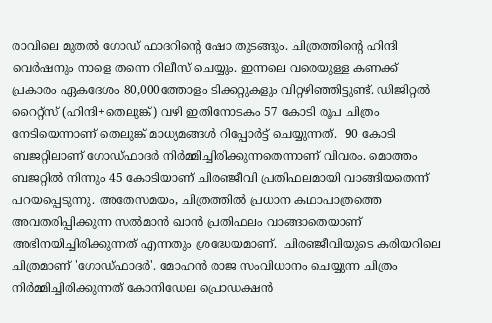രാവിലെ മുതൽ ഗോഡ് ഫാദറിന്റെ ഷോ തുടങ്ങും. ചിത്രത്തിന്റെ ഹിന്ദി വെർഷനും നാളെ തന്നെ റിലീസ് ചെയ്യും. ഇന്നലെ വരെയുള്ള കണക്ക് പ്രകാരം ഏകദേശം 80,000ത്തോളം ടിക്കറ്റുകളും വിറ്റഴിഞ്ഞിട്ടുണ്ട്. ഡിജിറ്റൽ റൈറ്റ്സ് (ഹിന്ദി+തെലുങ്ക്) വഴി ഇതിനോടകം 57 കോടി രൂപ ചിത്രം നേടിയെന്നാണ് തെലുങ്ക് മാധ്യമങ്ങൾ റിപ്പോർട്ട് ചെയ്യുന്നത്.  90 കോടി ബജറ്റിലാണ് ഗോഡ്ഫാദർ നിർമ്മിച്ചിരിക്കുന്നതെന്നാണ് വിവരം. മൊത്തം ബജറ്റിൽ നിന്നും 45 കോടിയാണ് ചിരഞ്ജീവി പ്രതിഫലമായി വാങ്ങിയതെന്ന് പറയപ്പെടുന്നു. അതേസമയം, ചിത്രത്തിൽ പ്രധാന കഥാപാത്രത്തെ അവതരിപ്പിക്കുന്ന സൽമാൻ ഖാൻ പ്രതിഫലം വാങ്ങാതെയാണ് അഭിനയിച്ചിരിക്കുന്നത് എന്നതും ശ്രദ്ധേയമാണ്.  ചിരഞ്ജീവിയുടെ കരിയറിലെ ചിത്രമാണ് 'ഗോഡ്ഫാദർ'. മോഹന്‍ രാജ സംവിധാനം ചെയ്യുന്ന ചിത്രം നിര്‍മ്മിച്ചിരിക്കുന്നത് കോനിഡേല പ്രൊഡക്ഷന്‍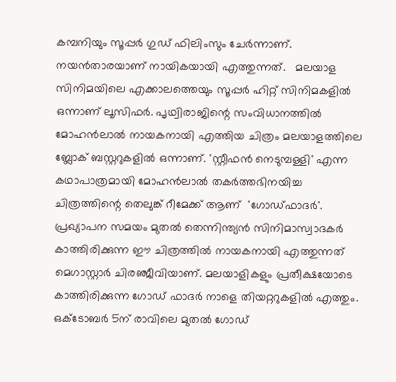കമ്പനിയും സൂപ്പര്‍ ഗുഡ് ഫിലിംസും ചേര്‍ന്നാണ്. നയൻതാരയാണ് നായികയായി എത്തുന്നത്.   മലയാള സിനിമയിലെ എക്കാലത്തെയും സൂപ്പർ ഹിറ്റ് സിനിമകളിൽ ഒന്നാണ് ലൂസിഫർ. പൃഥ്വിരാജിന്റെ സംവിധാനത്തിൽ മോഹൻലാൽ നായകനായി എത്തിയ ചിത്രം മലയാളത്തിലെ ബ്ലോക് ബസ്റ്ററുകളിൽ ഒന്നാണ്. 'സ്റ്റീഫന്‍ നെടുമ്പള്ളി' എന്ന കഥാപാത്രമായി മോഹൻലാൽ തകർത്തഭിനയിച്ച ചിത്രത്തിന്റെ തെലുങ്ക് റീമേക്ക് ആണ്  'ഗോഡ്ഫാദർ'. പ്രഖ്യാപന സമയം മുതൽ തെന്നിന്ത്യൻ സിനിമാസ്വാദകർ കാത്തിരിക്കുന്ന ഈ ചിത്രത്തിൽ നായകനായി എത്തുന്നത് മെഗാസ്റ്റാർ ചിരഞ്ജീവിയാണ്. മലയാളികളും പ്രതീക്ഷയോടെ കാത്തിരിക്കുന്ന ഗോഡ് ഫാദർ നാളെ തിയറ്ററുകളിൽ എത്തും.  ഒക്ടോബർ 5ന് രാവിലെ മുതൽ ഗോഡ്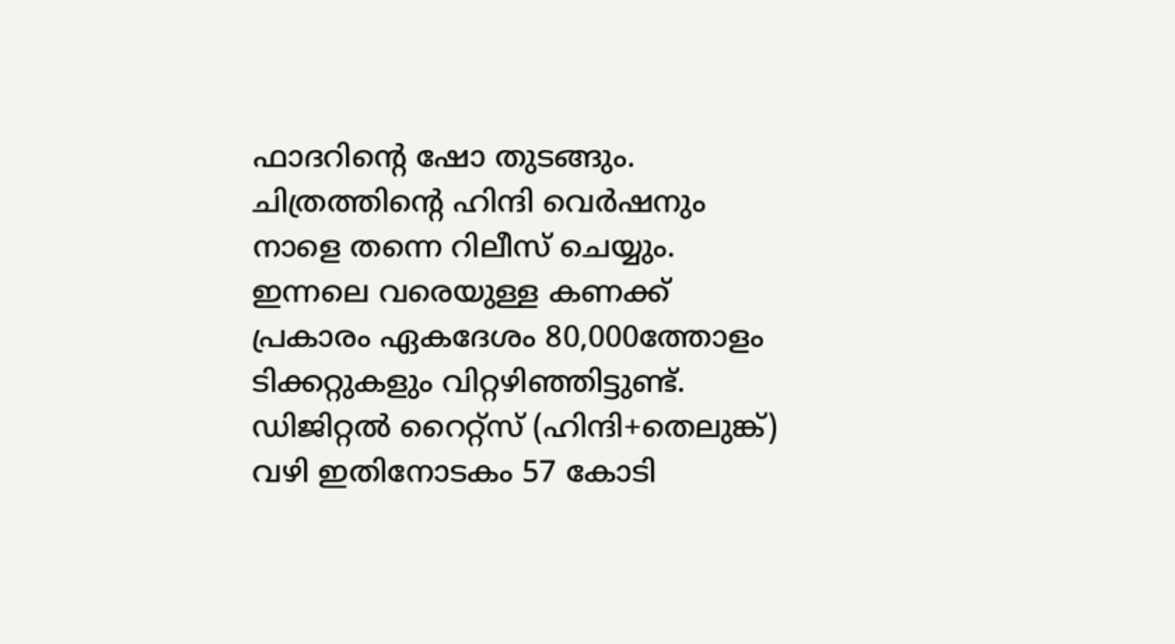ഫാദറിന്റെ ഷോ തുടങ്ങും. ചിത്രത്തിന്റെ ഹിന്ദി വെർഷനും നാളെ തന്നെ റിലീസ് ചെയ്യും. ഇന്നലെ വരെയുള്ള കണക്ക് പ്രകാരം ഏകദേശം 80,000ത്തോളം ടിക്കറ്റുകളും വിറ്റഴിഞ്ഞിട്ടുണ്ട്. ഡിജിറ്റൽ റൈറ്റ്സ് (ഹിന്ദി+തെലുങ്ക്) വഴി ഇതിനോടകം 57 കോടി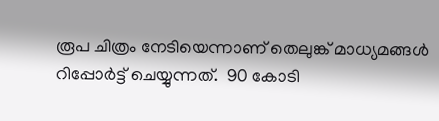രൂപ ചിത്രം നേടിയെന്നാണ് തെലുങ്ക് മാധ്യമങ്ങൾ റിപ്പോർട്ട് ചെയ്യുന്നത്.  90 കോടി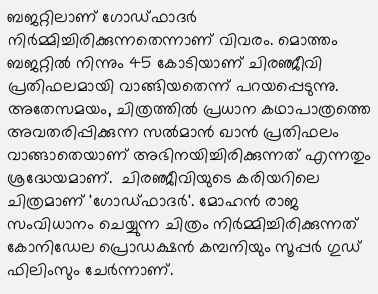ബജറ്റിലാണ് ഗോഡ്ഫാദർ നിർമ്മിച്ചിരിക്കുന്നതെന്നാണ് വിവരം. മൊത്തം ബജറ്റിൽ നിന്നും 45 കോടിയാണ് ചിരഞ്ജീവി പ്രതിഫലമായി വാങ്ങിയതെന്ന് പറയപ്പെടുന്നു. അതേസമയം, ചിത്രത്തിൽ പ്രധാന കഥാപാത്രത്തെ അവതരിപ്പിക്കുന്ന സൽമാൻ ഖാൻ പ്രതിഫലം വാങ്ങാതെയാണ് അഭിനയിച്ചിരിക്കുന്നത് എന്നതും ശ്രദ്ധേയമാണ്.  ചിരഞ്ജീവിയുടെ കരിയറിലെ ചിത്രമാണ് 'ഗോഡ്ഫാദർ'. മോഹന്‍ രാജ സംവിധാനം ചെയ്യുന്ന ചിത്രം നിര്‍മ്മിച്ചിരിക്കുന്നത് കോനിഡേല പ്രൊഡക്ഷന്‍ കമ്പനിയും സൂപ്പര്‍ ഗുഡ് ഫിലിംസും ചേര്‍ന്നാണ്.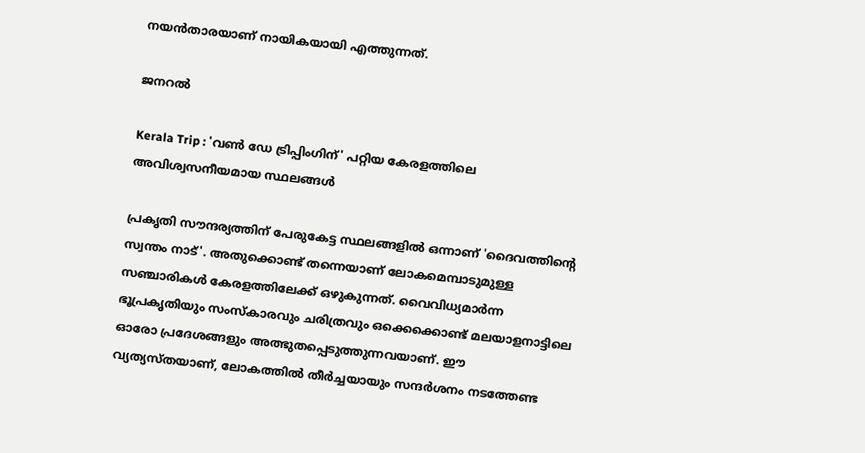നയൻതാരയാണ് നായികയായി എത്തുന്നത്.

ജനറൽ

Kerala Trip : 'വണ്‍ ഡേ ട്രിപ്പിംഗിന്' പറ്റിയ കേരളത്തിലെ അവിശ്വസനീയമായ സ്ഥലങ്ങള്‍

പ്രകൃതി സൗന്ദര്യത്തിന് പേരുകേട്ട സ്ഥലങ്ങളില്‍ ഒന്നാണ് 'ദൈവത്തിന്റെ സ്വന്തം നാട്'. അതുക്കൊണ്ട് തന്നെയാണ് ലോകമെമ്പാടുമുള്ള സഞ്ചാരികള്‍ കേരളത്തിലേക്ക് ഒഴുകുന്നത്. വൈവിധ്യമാര്‍ന്ന ഭൂപ്രകൃതിയും സംസ്‌കാരവും ചരിത്രവും ഒക്കെക്കൊണ്ട് മലയാളനാട്ടിലെ ഓരോ പ്രദേശങ്ങളും അത്ഭുതപ്പെടുത്തുന്നവയാണ്. ഈ വ്യത്യസ്തയാണ്, ലോകത്തില്‍ തീര്‍ച്ചയായും സന്ദര്‍ശനം നടത്തേണ്ട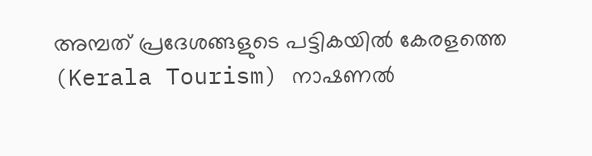അമ്പത് പ്രദേശങ്ങളുടെ പട്ടികയില്‍ കേരളത്തെ (Kerala Tourism) നാഷണല്‍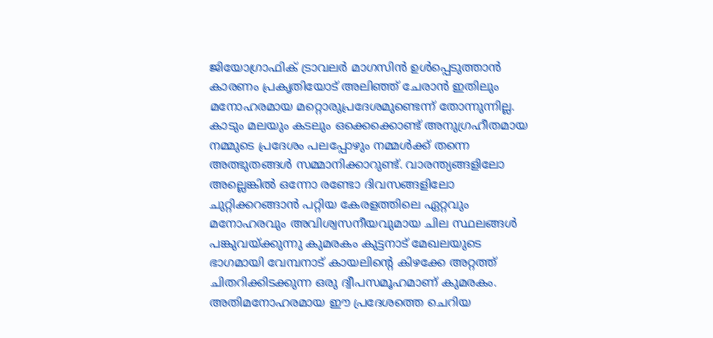ജിയോഗ്രാഫിക് ട്രാവലര്‍ മാഗസിന്‍ ഉള്‍പ്പെടുത്താന്‍ കാരണം പ്രകൃതിയോട് അലിഞ്ഞ് ചേരാന്‍ ഇതിലും മനോഹരമായ മറ്റൊരുപ്രദേശമുണ്ടെന്ന് തോന്നുന്നില്ല. കാടും മലയും കടലും ഒക്കെക്കൊണ്ട് അനുഗ്രഹീതമായ നമ്മുടെ പ്രദേശം പലപ്പോഴും നമ്മള്‍ക്ക് തന്നെ അത്ഭുതങ്ങള്‍ സമ്മാനിക്കാറുണ്ട്. വാരന്ത്യങ്ങളിലോ അല്ലെങ്കില്‍ ഒന്നോ രണ്ടോ ദിവസങ്ങളിലോ ചുറ്റിക്കറങ്ങാന്‍ പറ്റിയ കേരളത്തിലെ ഏറ്റവും മനോഹരവും അവിശ്വസനീയവുമായ ചില സ്ഥലങ്ങള്‍ പങ്കുവയ്ക്കുന്നു കുമരകം കുട്ടനാട് മേഖലയുടെ ഭാഗമായി വേമ്പനാട് കായലിന്റെ കിഴക്കേ അറ്റത്ത് ചിതറിക്കിടക്കുന്ന ഒരു ദ്വീപസമൂഹമാണ് കുമരകം. അതിമനോഹരമായ ഈ പ്രദേശത്തെ ചെറിയ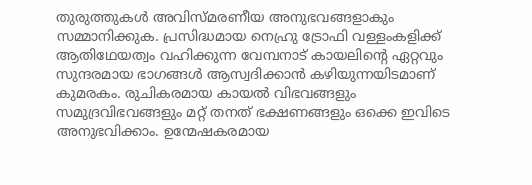തുരുത്തുകള്‍ അവിസ്മരണീയ അനുഭവങ്ങളാകും സമ്മാനിക്കുക. പ്രസിദ്ധമായ നെഹ്രു ട്രോഫി വള്ളംകളിക്ക് ആതിഥേയത്വം വഹിക്കുന്ന വേമ്പനാട് കായലിന്റെ ഏറ്റവും സുന്ദരമായ ഭാഗങ്ങള്‍ ആസ്വദിക്കാന്‍ കഴിയുന്നയിടമാണ് കുമരകം. രുചികരമായ കായല്‍ വിഭവങ്ങളും സമുദ്രവിഭവങ്ങളും മറ്റ് തനത് ഭക്ഷണങ്ങളും ഒക്കെ ഇവിടെ അനുഭവിക്കാം. ഉന്മേഷകരമായ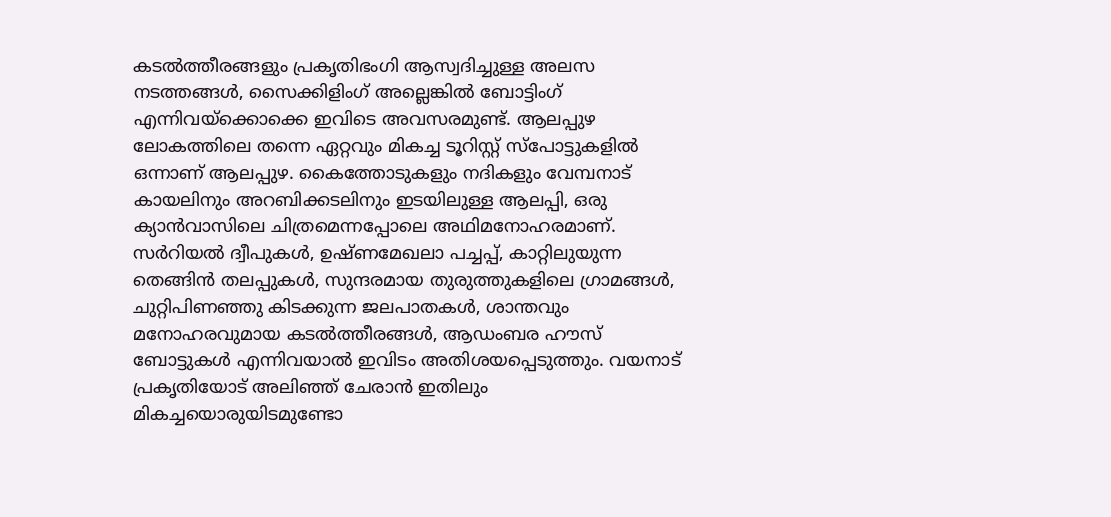കടല്‍ത്തീരങ്ങളും പ്രകൃതിഭംഗി ആസ്വദിച്ചുള്ള അലസ നടത്തങ്ങള്‍, സൈക്കിളിംഗ് അല്ലെങ്കില്‍ ബോട്ടിംഗ് എന്നിവയ്‌ക്കൊക്കെ ഇവിടെ അവസരമുണ്ട്. ആലപ്പുഴ ലോകത്തിലെ തന്നെ ഏറ്റവും മികച്ച ടൂറിസ്റ്റ് സ്‌പോട്ടുകളില്‍ ഒന്നാണ് ആലപ്പുഴ. കൈത്തോടുകളും നദികളും വേമ്പനാട് കായലിനും അറബിക്കടലിനും ഇടയിലുള്ള ആലപ്പി, ഒരു ക്യാന്‍വാസിലെ ചിത്രമെന്നപ്പോലെ അഥിമനോഹരമാണ്. സര്‍റിയല്‍ ദ്വീപുകള്‍, ഉഷ്ണമേഖലാ പച്ചപ്പ്, കാറ്റിലുയുന്ന തെങ്ങിന്‍ തലപ്പുകള്‍, സുന്ദരമായ തുരുത്തുകളിലെ ഗ്രാമങ്ങള്‍, ചുറ്റിപിണഞ്ഞു കിടക്കുന്ന ജലപാതകള്‍, ശാന്തവും മനോഹരവുമായ കടല്‍ത്തീരങ്ങള്‍, ആഡംബര ഹൗസ് ബോട്ടുകള്‍ എന്നിവയാല്‍ ഇവിടം അതിശയപ്പെടുത്തും. വയനാട് പ്രകൃതിയോട് അലിഞ്ഞ് ചേരാന്‍ ഇതിലും മികച്ചയൊരുയിടമുണ്ടോ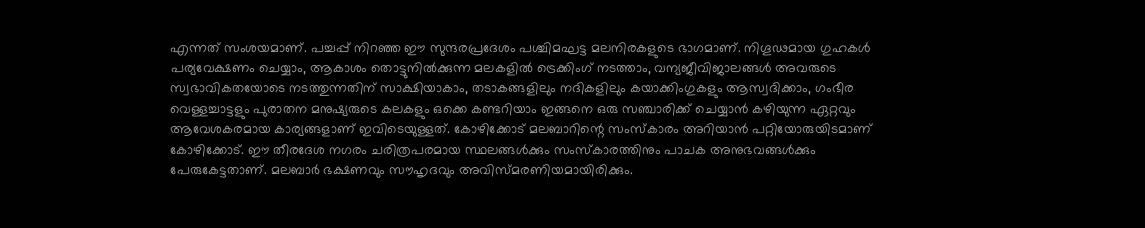എന്നത് സംശയമാണ്. പച്ചപ്പ് നിറഞ്ഞ ഈ സുന്ദരപ്രദേശം പശ്ചിമഘട്ട മലനിരകളുടെ ഭാഗമാണ്. നിഗൂഢമായ ഗുഹകള്‍ പര്യവേക്ഷണം ചെയ്യാം, ആകാശം തൊട്ടുനില്‍ക്കുന്ന മലകളില്‍ ട്രെക്കിംഗ് നടത്താം, വന്യജീവിജാലങ്ങള്‍ അവരുടെ സ്വഭാവികതയോടെ നടത്തുന്നതിന് സാക്ഷിയാകാം, തടാകങ്ങളിലും നദികളിലും കയാക്കിംഗുകളും ആസ്വദിക്കാം, ഗംഭീര വെള്ളച്ചാട്ടളും പുരാതന മനുഷ്യരുടെ കലകളും ഒക്കെ കണ്ടറിയാം ഇങ്ങനെ ഒരു സഞ്ചാരിക്ക് ചെയ്യാന്‍ കഴിയുന്ന ഏറ്റവും ആവേശകരമായ കാര്യങ്ങളാണ് ഇവിടെയുള്ളത്. കോഴിക്കോട് മലബാറിന്റെ സംസ്‌കാരം അറിയാന്‍ പറ്റിയോരുയിടമാണ് കോഴിക്കോട്. ഈ തീരദേശ നഗരം ചരിത്രപരമായ സ്ഥലങ്ങള്‍ക്കും സംസ്‌കാരത്തിനും പാചക അനുഭവങ്ങള്‍ക്കും പേരുകേട്ടതാണ്. മലബാര്‍ ഭക്ഷണവും സൗഹൃദവും അവിസ്മരണിയമായിരിക്കും.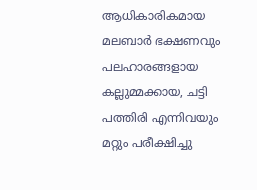ആധികാരികമായ മലബാര്‍ ഭക്ഷണവും പലഹാരങ്ങളായ കല്ലുമ്മക്കായ, ചട്ടി പത്തിരി എന്നിവയും മറ്റും പരീക്ഷിച്ചു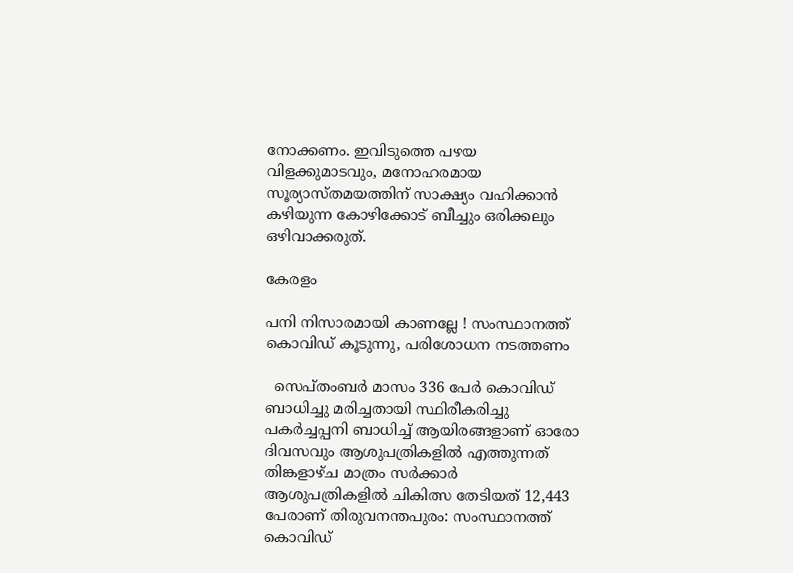നോക്കണം. ഇവിടുത്തെ പഴയ വിളക്കുമാടവും, മനോഹരമായ സൂര്യാസ്തമയത്തിന് സാക്ഷ്യം വഹിക്കാന്‍ കഴിയുന്ന കോഴിക്കോട് ബീച്ചും ഒരിക്കലും ഒഴിവാക്കരുത്.

കേരളം

പനി നിസാരമായി കാണല്ലേ ! സംസ്ഥാനത്ത് കൊവിഡ് കൂടുന്നു, പരിശോധന നടത്തണം

  സെപ്തംബര്‍ മാസം 336 പേര്‍ കൊവിഡ് ബാധിച്ചു മരിച്ചതായി സ്ഥിരീകരിച്ചു  പകര്‍ച്ചപ്പനി ബാധിച്ച് ആയിരങ്ങളാണ് ഓരോ ദിവസവും ആശുപത്രികളില്‍ എത്തുന്നത്  തിങ്കളാഴ്ച മാത്രം സര്‍ക്കാര്‍ ആശുപത്രികളില്‍ ചികിത്സ തേടിയത് 12,443 പേരാണ് തിരുവനന്തപുരം: സംസ്ഥാനത്ത് കൊവിഡ്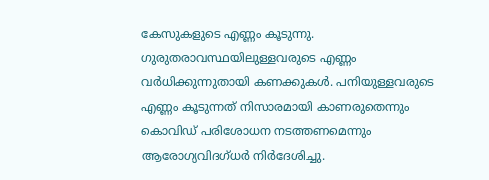കേസുകളുടെ എണ്ണം കൂടുന്നു. ഗുരുതരാവസ്ഥയിലുള്ളവരുടെ എണ്ണം വര്‍ധിക്കുന്നുതായി കണക്കുകള്‍. പനിയുള്ളവരുടെ എണ്ണം കൂടുന്നത് നിസാരമായി കാണരുതെന്നും കൊവിഡ് പരിശോധന നടത്തണമെന്നും ആരോഗ്യവിദഗ്ധര്‍ നിര്‍ദേശിച്ചു.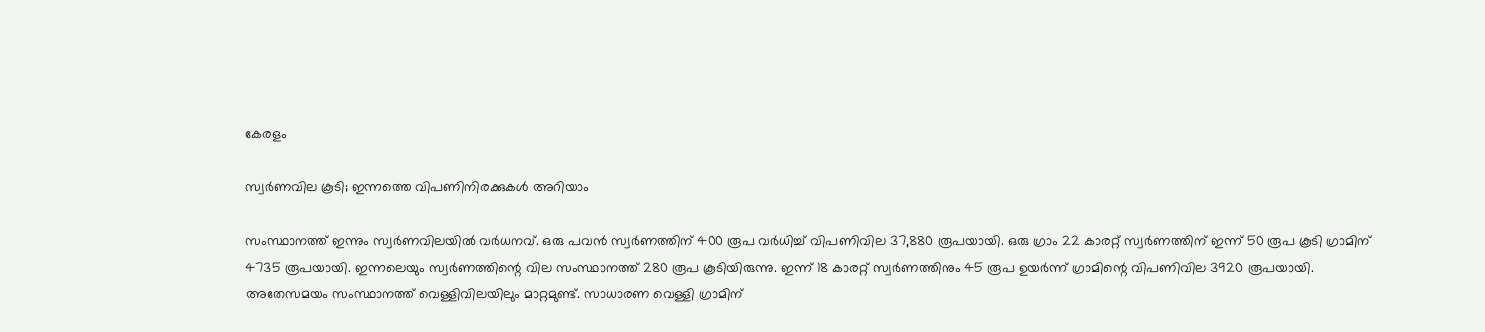കേരളം

സ്വര്‍ണവില കൂടി; ഇന്നത്തെ വിപണിനിരക്കുകള്‍ അറിയാം

സംസ്ഥാനത്ത് ഇന്നും സ്വര്‍ണവിലയില്‍ വര്‍ധനവ്. ഒരു പവന്‍ സ്വര്‍ണത്തിന് 400 രൂപ വര്‍ധിച്ച് വിപണിവില 37,880 രൂപയായി. ഒരു ഗ്രാം 22 കാരറ്റ് സ്വര്‍ണത്തിന് ഇന്ന് 50 രൂപ കൂടി ഗ്രാമിന് 4735 രൂപയായി. ഇന്നലെയും സ്വര്‍ണത്തിന്റെ വില സംസ്ഥാനത്ത് 280 രൂപ കൂടിയിരുന്നു. ഇന്ന് 18 കാരറ്റ് സ്വര്‍ണത്തിനും 45 രൂപ ഉയര്‍ന്ന് ഗ്രാമിന്റെ വിപണിവില 3920 രൂപയായി. അതേസമയം സംസ്ഥാനത്ത് വെള്ളിവിലയിലും മാറ്റമുണ്ട്. സാധാരണ വെള്ളി ഗ്രാമിന്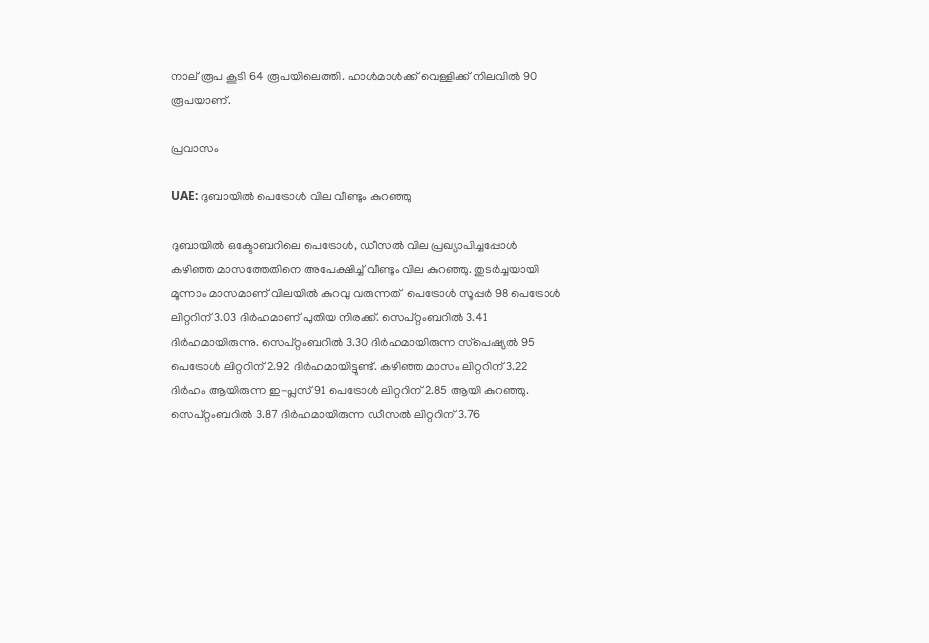നാല് രൂപ കൂടി 64 രൂപയിലെത്തി. ഹാള്‍മാള്‍ക്ക് വെള്ളിക്ക് നിലവില്‍ 90 രൂപയാണ്.

പ്രവാസം

UAE: ദുബായിൽ പെട്രോൾ വില വീണ്ടും കുറഞ്ഞു

ദുബായിൽ ഒക്ടോബറിലെ പെട്രോൾ, ഡീസൽ വില പ്രഖ്യാപിച്ചപ്പോൾ കഴിഞ്ഞ മാസത്തേതിനെ അപേക്ഷിച്ച് വീണ്ടും വില കുറഞ്ഞു. തുടർച്ചയായി മൂന്നാം മാസമാണ് വിലയിൽ കുറവു വരുന്നത്  പെട്രോൾ സൂപ്പർ 98 പെട്രോൾ ലിറ്ററിന് 3.03 ദിർഹമാണ് പുതിയ നിരക്ക്. സെപ്റ്റംബറിൽ 3.41 ദിർഹമായിരുന്നു. സെപ്റ്റംബറിൽ 3.30 ദിർഹമായിരുന്ന സ്‌പെഷ്യൽ 95 പെട്രോൾ ലിറ്ററിന് 2.92 ദിർഹമായിട്ടുണ്ട്. കഴിഞ്ഞ മാസം ലിറ്ററിന് 3.22 ദിർഹം ആയിരുന്ന ഇ-പ്ലസ് 91 പെട്രോൾ ലിറ്ററിന് 2.85 ആയി കുറഞ്ഞു. സെപ്റ്റംബറിൽ 3.87 ദിർഹമായിരുന്ന ഡീസൽ ലിറ്ററിന് 3.76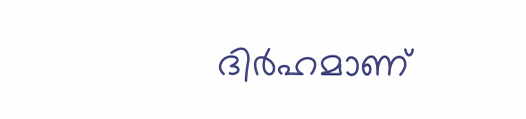ദിർഹമാണ്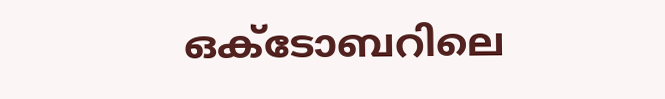ഒക്ടോബറിലെ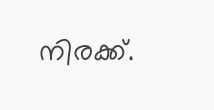നിരക്ക്.